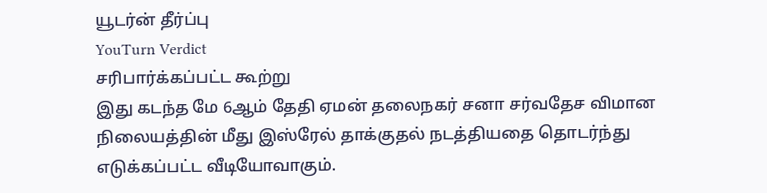யூடர்ன் தீர்ப்பு
YouTurn Verdict
சரிபார்க்கப்பட்ட கூற்று
இது கடந்த மே 6ஆம் தேதி ஏமன் தலைநகர் சனா சர்வதேச விமான நிலையத்தின் மீது இஸ்ரேல் தாக்குதல் நடத்தியதை தொடர்ந்து எடுக்கப்பட்ட வீடியோவாகும்.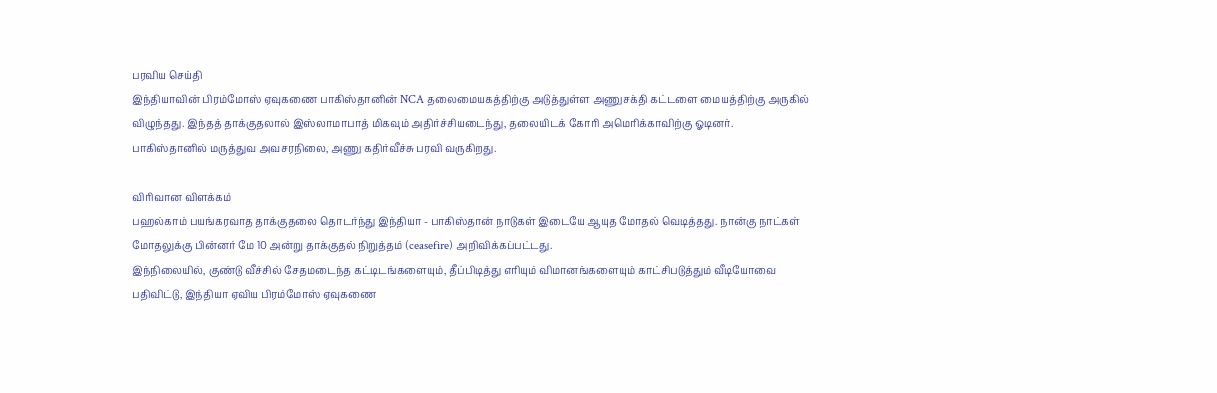பரவிய செய்தி
இந்தியாவின் பிரம்மோஸ் ஏவுகணை பாகிஸ்தானின் NCA தலைமையகத்திற்கு அடுத்துள்ள அணுசக்தி கட்டளை மையத்திற்கு அருகில் விழுந்தது. இந்தத் தாக்குதலால் இஸ்லாமாபாத் மிகவும் அதிர்ச்சியடைந்து, தலையிடக் கோரி அமெரிக்காவிற்கு ஓடினர். பாகிஸ்தானில் மருத்துவ அவசரநிலை, அணு கதிர்வீச்சு பரவி வருகிறது.

விரிவான விளக்கம்
பஹல்காம் பயங்கரவாத தாக்குதலை தொடர்ந்து இந்தியா - பாகிஸ்தான் நாடுகள் இடையே ஆயுத மோதல் வெடித்தது. நான்கு நாட்கள் மோதலுக்கு பின்னர் மே 10 அன்று தாக்குதல் நிறுத்தம் (ceasefire) அறிவிக்கப்பட்டது.
இந்நிலையில், குண்டு வீச்சில் சேதமடைந்த கட்டிடங்களையும், தீப்பிடித்து எரியும் விமானங்களையும் காட்சிபடுத்தும் வீடியோவை பதிவிட்டு, இந்தியா ஏவிய பிரம்மோஸ் ஏவுகணை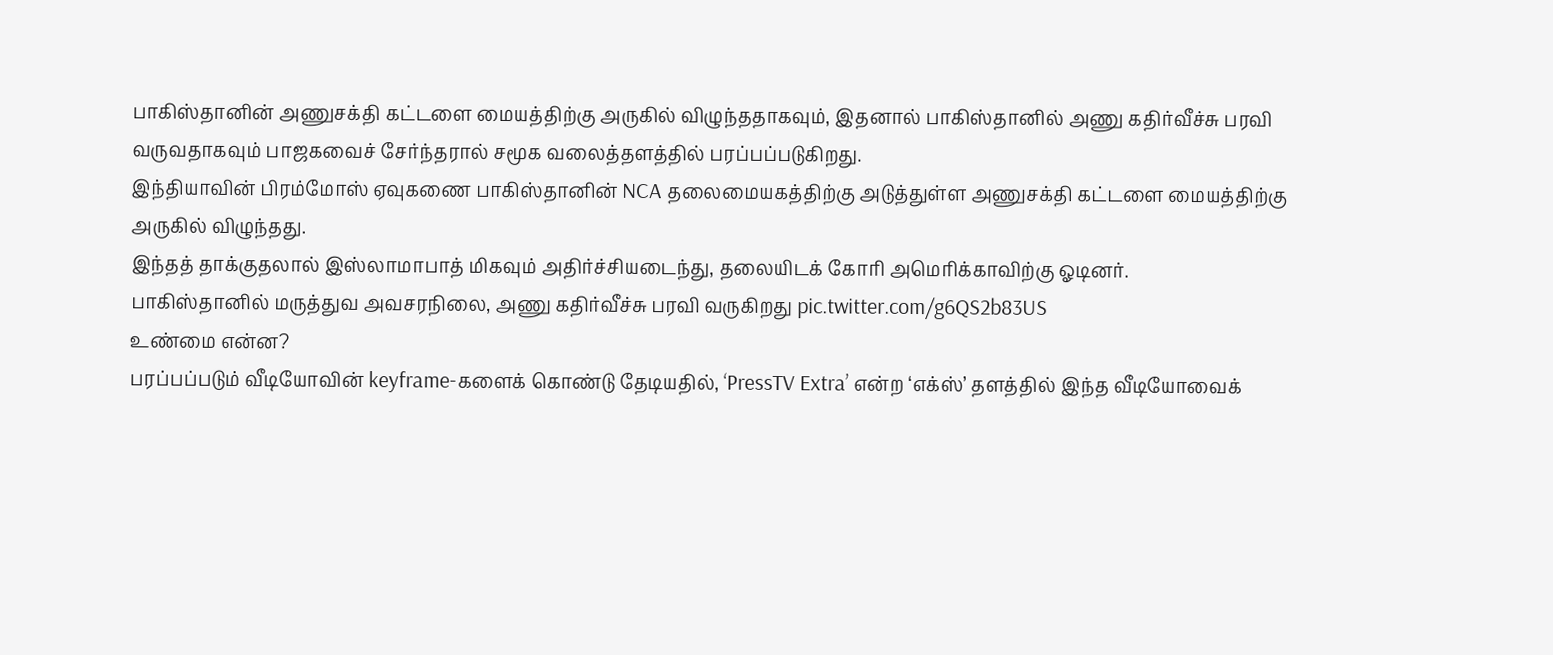பாகிஸ்தானின் அணுசக்தி கட்டளை மையத்திற்கு அருகில் விழுந்ததாகவும், இதனால் பாகிஸ்தானில் அணு கதிர்வீச்சு பரவி வருவதாகவும் பாஜகவைச் சேர்ந்தரால் சமூக வலைத்தளத்தில் பரப்பப்படுகிறது.
இந்தியாவின் பிரம்மோஸ் ஏவுகணை பாகிஸ்தானின் NCA தலைமையகத்திற்கு அடுத்துள்ள அணுசக்தி கட்டளை மையத்திற்கு அருகில் விழுந்தது.
இந்தத் தாக்குதலால் இஸ்லாமாபாத் மிகவும் அதிர்ச்சியடைந்து, தலையிடக் கோரி அமெரிக்காவிற்கு ஓடினர்.
பாகிஸ்தானில் மருத்துவ அவசரநிலை, அணு கதிர்வீச்சு பரவி வருகிறது pic.twitter.com/g6QS2b83US
உண்மை என்ன?
பரப்பப்படும் வீடியோவின் keyframe-களைக் கொண்டு தேடியதில், ‘PressTV Extra’ என்ற ‘எக்ஸ்’ தளத்தில் இந்த வீடியோவைக்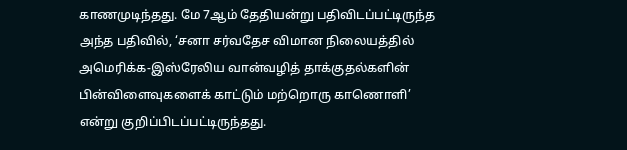காணமுடிந்தது. மே 7ஆம் தேதியன்று பதிவிடப்பட்டிருந்த அந்த பதிவில், ‘சனா சர்வதேச விமான நிலையத்தில் அமெரிக்க-இஸ்ரேலிய வான்வழித் தாக்குதல்களின் பின்விளைவுகளைக் காட்டும் மற்றொரு காணொளி’ என்று குறிப்பிடப்பட்டிருந்தது.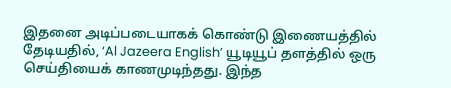இதனை அடிப்படையாகக் கொண்டு இணையத்தில் தேடியதில், ‘Al Jazeera English’ யூடியூப் தளத்தில் ஒரு செய்தியைக் காணமுடிந்தது. இந்த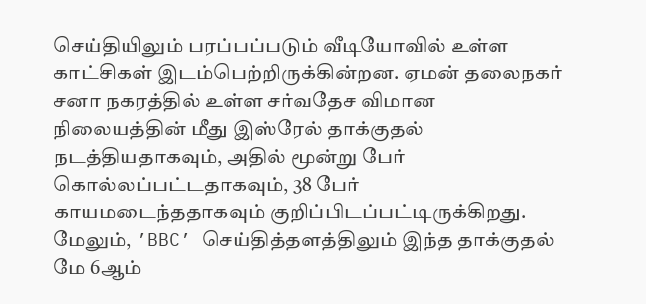செய்தியிலும் பரப்பப்படும் வீடியோவில் உள்ள காட்சிகள் இடம்பெற்றிருக்கின்றன. ஏமன் தலைநகர் சனா நகரத்தில் உள்ள சர்வதேச விமான நிலையத்தின் மீது இஸ்ரேல் தாக்குதல் நடத்தியதாகவும், அதில் மூன்று பேர் கொல்லப்பட்டதாகவும், 38 பேர் காயமடைந்ததாகவும் குறிப்பிடப்பட்டிருக்கிறது. மேலும், ’BBC’ செய்தித்தளத்திலும் இந்த தாக்குதல் மே 6ஆம்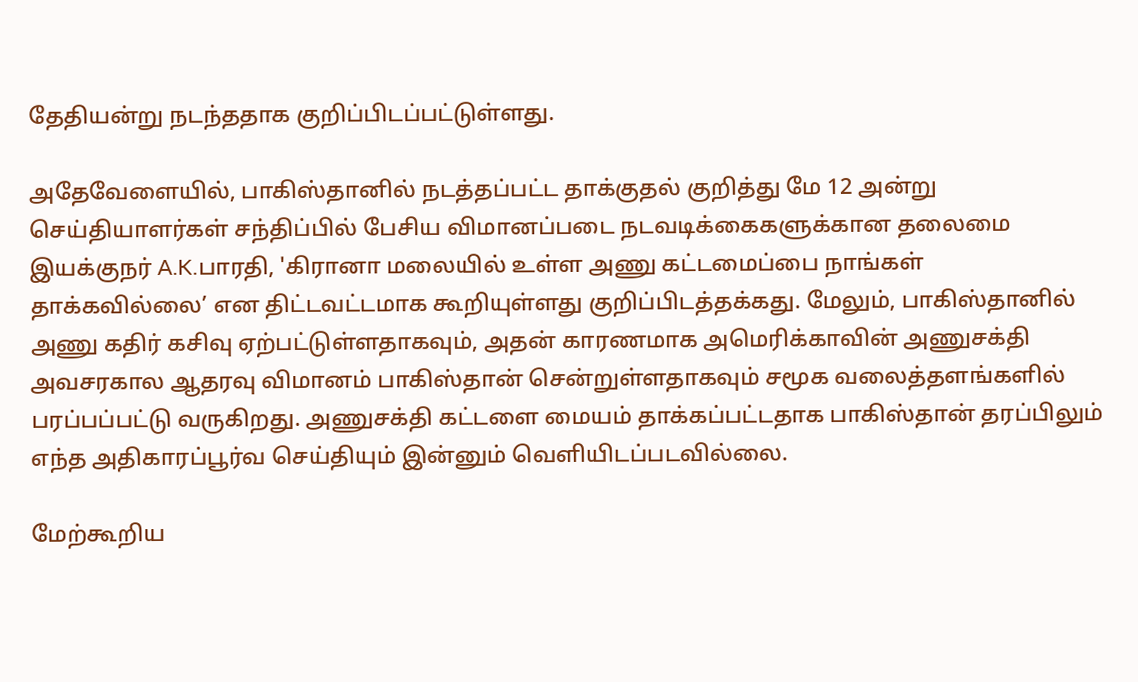தேதியன்று நடந்ததாக குறிப்பிடப்பட்டுள்ளது.

அதேவேளையில், பாகிஸ்தானில் நடத்தப்பட்ட தாக்குதல் குறித்து மே 12 அன்று செய்தியாளர்கள் சந்திப்பில் பேசிய விமானப்படை நடவடிக்கைகளுக்கான தலைமை இயக்குநர் A.K.பாரதி, 'கிரானா மலையில் உள்ள அணு கட்டமைப்பை நாங்கள் தாக்கவில்லை’ என திட்டவட்டமாக கூறியுள்ளது குறிப்பிடத்தக்கது. மேலும், பாகிஸ்தானில் அணு கதிர் கசிவு ஏற்பட்டுள்ளதாகவும், அதன் காரணமாக அமெரிக்காவின் அணுசக்தி அவசரகால ஆதரவு விமானம் பாகிஸ்தான் சென்றுள்ளதாகவும் சமூக வலைத்தளங்களில் பரப்பப்பட்டு வருகிறது. அணுசக்தி கட்டளை மையம் தாக்கப்பட்டதாக பாகிஸ்தான் தரப்பிலும் எந்த அதிகாரப்பூர்வ செய்தியும் இன்னும் வெளியிடப்படவில்லை.

மேற்கூறிய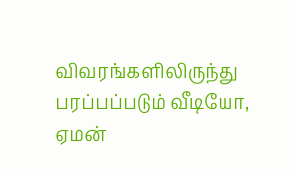விவரங்களிலிருந்து பரப்பப்படும் வீடியோ, ஏமன்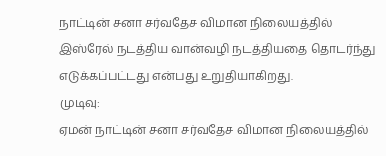நாட்டின் சனா சர்வதேச விமான நிலையத்தில் இஸ்ரேல் நடத்திய வான்வழி நடத்தியதை தொடர்ந்து எடுக்கப்பட்டது என்பது உறுதியாகிறது.
முடிவு:
ஏமன் நாட்டின் சனா சர்வதேச விமான நிலையத்தில்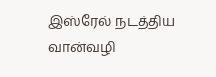இஸ்ரேல் நடத்திய வான்வழி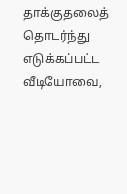தாக்குதலைத் தொடர்ந்து எடுக்கப்பட்ட வீடியோவை,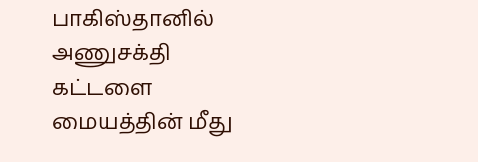பாகிஸ்தானில் அணுசக்தி கட்டளை மையத்தின் மீது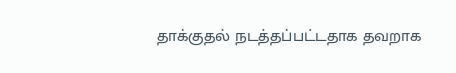தாக்குதல் நடத்தப்பட்டதாக தவறாக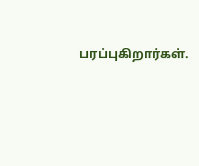பரப்புகிறார்கள்.